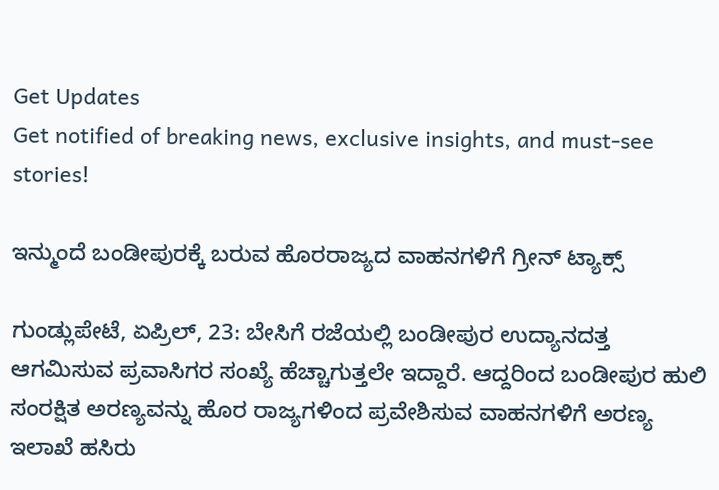Get Updates
Get notified of breaking news, exclusive insights, and must-see stories!

ಇನ್ಮುಂದೆ ಬಂಡೀಪುರಕ್ಕೆ ಬರುವ ಹೊರರಾಜ್ಯದ ವಾಹನಗಳಿಗೆ ಗ್ರೀನ್ ಟ್ಯಾಕ್ಸ್

ಗುಂಡ್ಲುಪೇಟೆ, ಏಪ್ರಿಲ್‌, 23: ಬೇಸಿಗೆ ರಜೆಯಲ್ಲಿ ಬಂಡೀಪುರ ಉದ್ಯಾನದತ್ತ ಆಗಮಿಸುವ ಪ್ರವಾಸಿಗರ ಸಂಖ್ಯೆ ಹೆಚ್ಚಾಗುತ್ತಲೇ ಇದ್ದಾರೆ. ಆದ್ದರಿಂದ ಬಂಡೀಪುರ ಹುಲಿ ಸಂರಕ್ಷಿತ ಅರಣ್ಯವನ್ನು ಹೊರ ರಾಜ್ಯಗಳಿಂದ ಪ್ರವೇಶಿಸುವ ವಾಹನಗಳಿಗೆ ಅರಣ್ಯ ಇಲಾಖೆ ಹಸಿರು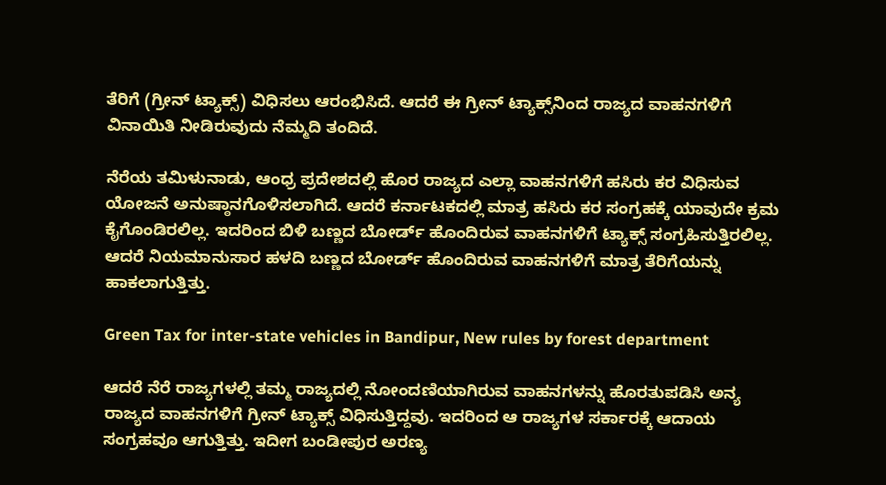ತೆರಿಗೆ (ಗ್ರೀನ್ ಟ್ಯಾಕ್ಸ್) ವಿಧಿಸಲು ಆರಂಭಿಸಿದೆ. ಆದರೆ ಈ ಗ್ರೀನ್ ಟ್ಯಾಕ್ಸ್‌ನಿಂದ ರಾಜ್ಯದ ವಾಹನಗಳಿಗೆ ವಿನಾಯಿತಿ ನೀಡಿರುವುದು ನೆಮ್ಮದಿ ತಂದಿದೆ.

ನೆರೆಯ ತಮಿಳುನಾಡು, ಆಂಧ್ರ ಪ್ರದೇಶದಲ್ಲಿ ಹೊರ ರಾಜ್ಯದ ಎಲ್ಲಾ ವಾಹನಗಳಿಗೆ ಹಸಿರು ಕರ ವಿಧಿಸುವ ಯೋಜನೆ ಅನುಷ್ಠಾನಗೊಳಿಸಲಾಗಿದೆ. ಆದರೆ ಕರ್ನಾಟಕದಲ್ಲಿ ಮಾತ್ರ ಹಸಿರು ಕರ ಸಂಗ್ರಹಕ್ಕೆ ಯಾವುದೇ ಕ್ರಮ ಕೈಗೊಂಡಿರಲಿಲ್ಲ. ಇದರಿಂದ ಬಿಳಿ ಬಣ್ಣದ ಬೋರ್ಡ್ ಹೊಂದಿರುವ ವಾಹನಗಳಿಗೆ ಟ್ಯಾಕ್ಸ್ ಸಂಗ್ರಹಿಸುತ್ತಿರಲಿಲ್ಲ. ಆದರೆ ನಿಯಮಾನುಸಾರ ಹಳದಿ ಬಣ್ಣದ ಬೋರ್ಡ್ ಹೊಂದಿರುವ ವಾಹನಗಳಿಗೆ ಮಾತ್ರ ತೆರಿಗೆಯನ್ನು ಹಾಕಲಾಗುತ್ತಿತ್ತು.

Green Tax for inter-state vehicles in Bandipur, New rules by forest department

ಆದರೆ ನೆರೆ ರಾಜ್ಯಗಳಲ್ಲಿ ತಮ್ಮ ರಾಜ್ಯದಲ್ಲಿ ನೋಂದಣಿಯಾಗಿರುವ ವಾಹನಗಳನ್ನು ಹೊರತುಪಡಿಸಿ ಅನ್ಯ ರಾಜ್ಯದ ವಾಹನಗಳಿಗೆ ಗ್ರೀನ್ ಟ್ಯಾಕ್ಸ್ ವಿಧಿಸುತ್ತಿದ್ದವು. ಇದರಿಂದ ಆ ರಾಜ್ಯಗಳ ಸರ್ಕಾರಕ್ಕೆ ಆದಾಯ ಸಂಗ್ರಹವೂ ಆಗುತ್ತಿತ್ತು. ಇದೀಗ ಬಂಡೀಪುರ ಅರಣ್ಯ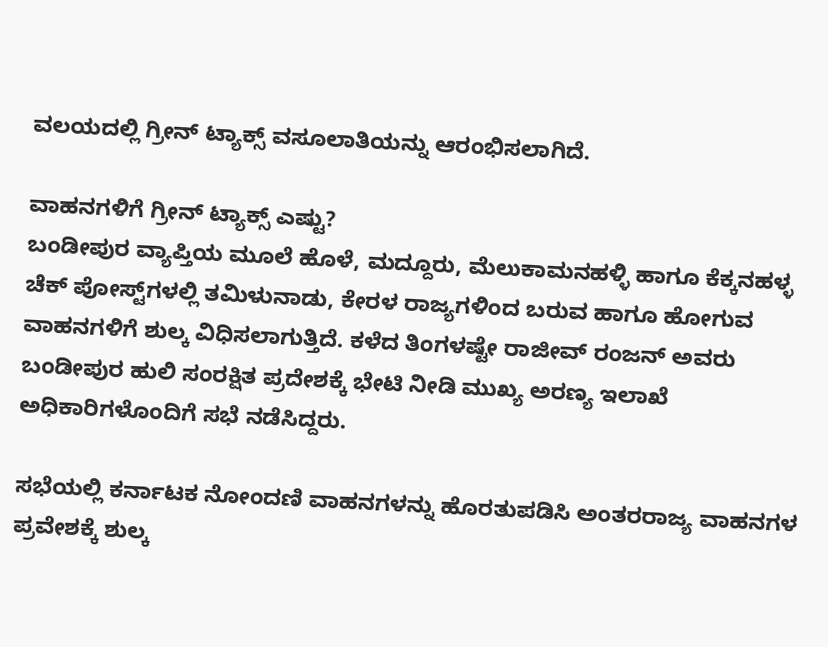ವಲಯದಲ್ಲಿ ಗ್ರೀನ್ ಟ್ಯಾಕ್ಸ್ ವಸೂಲಾತಿಯನ್ನು ಆರಂಭಿಸಲಾಗಿದೆ.

ವಾಹನಗಳಿಗೆ ಗ್ರೀನ್ ಟ್ಯಾಕ್ಸ್ ಎಷ್ಟು?
ಬಂಡೀಪುರ ವ್ಯಾಪ್ತಿಯ ಮೂಲೆ ಹೊಳೆ, ಮದ್ದೂರು, ಮೆಲುಕಾಮನಹಳ್ಳಿ ಹಾಗೂ ಕೆಕ್ಕನಹಳ್ಳ ಚೆಕ್ ಪೋಸ್ಟ್‌ಗಳಲ್ಲಿ ತಮಿಳುನಾಡು, ಕೇರಳ ರಾಜ್ಯಗಳಿಂದ ಬರುವ ಹಾಗೂ ಹೋಗುವ ವಾಹನಗಳಿಗೆ ಶುಲ್ಕ ವಿಧಿಸಲಾಗುತ್ತಿದೆ. ಕಳೆದ ತಿಂಗಳಷ್ಟೇ ರಾಜೀವ್ ರಂಜನ್ ಅವರು ಬಂಡೀಪುರ ಹುಲಿ ಸಂರಕ್ಷಿತ ಪ್ರದೇಶಕ್ಕೆ ಭೇಟಿ ನೀಡಿ ಮುಖ್ಯ ಅರಣ್ಯ ಇಲಾಖೆ ಅಧಿಕಾರಿಗಳೊಂದಿಗೆ ಸಭೆ ನಡೆಸಿದ್ದರು.

ಸಭೆಯಲ್ಲಿ ಕರ್ನಾಟಕ ನೋಂದಣಿ ವಾಹನಗಳನ್ನು ಹೊರತುಪಡಿಸಿ ಅಂತರರಾಜ್ಯ ವಾಹನಗಳ ಪ್ರವೇಶಕ್ಕೆ ಶುಲ್ಕ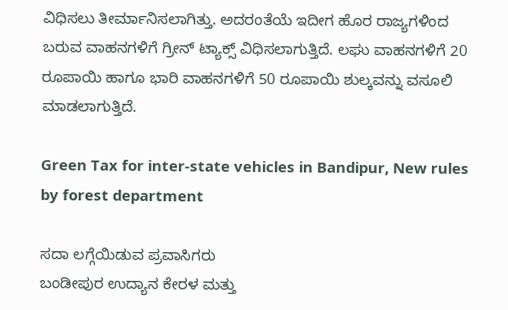ವಿಧಿಸಲು ತೀರ್ಮಾನಿಸಲಾಗಿತ್ತು. ಅದರಂತೆಯೆ ಇದೀಗ ಹೊರ ರಾಜ್ಯಗಳಿಂದ ಬರುವ ವಾಹನಗಳಿಗೆ ಗ್ರೀನ್ ಟ್ಯಾಕ್ಸ್ ವಿಧಿಸಲಾಗುತ್ತಿದೆ. ಲಘು ವಾಹನಗಳಿಗೆ 20 ರೂಪಾಯಿ ಹಾಗೂ ಭಾರಿ ವಾಹನಗಳಿಗೆ 50 ರೂಪಾಯಿ ಶುಲ್ಕವನ್ನು ವಸೂಲಿ ಮಾಡಲಾಗುತ್ತಿದೆ.

Green Tax for inter-state vehicles in Bandipur, New rules by forest department

ಸದಾ ಲಗ್ಗೆಯಿಡುವ ಪ್ರವಾಸಿಗರು
ಬಂಡೀಪುರ ಉದ್ಯಾನ ಕೇರಳ ಮತ್ತು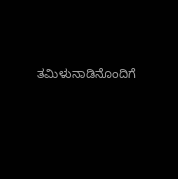ತಮಿಳುನಾಡಿನೊಂದಿಗೆ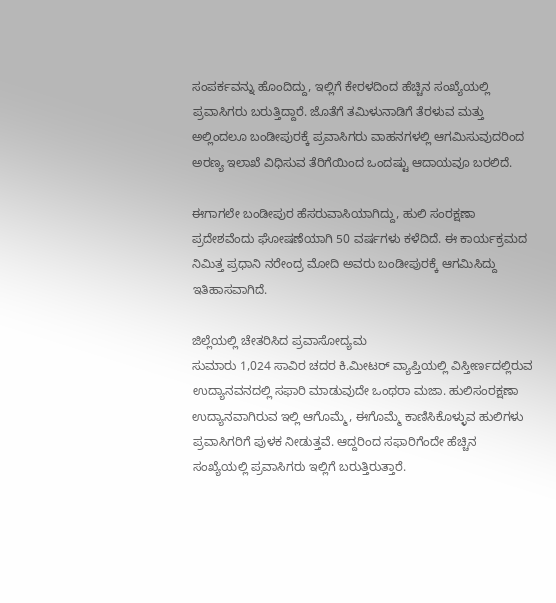ಸಂಪರ್ಕವನ್ನು ಹೊಂದಿದ್ದು, ಇಲ್ಲಿಗೆ ಕೇರಳದಿಂದ ಹೆಚ್ಚಿನ ಸಂಖ್ಯೆಯಲ್ಲಿ ಪ್ರವಾಸಿಗರು ಬರುತ್ತಿದ್ದಾರೆ. ಜೊತೆಗೆ ತಮಿಳುನಾಡಿಗೆ ತೆರಳುವ ಮತ್ತು ಅಲ್ಲಿಂದಲೂ ಬಂಡೀಪುರಕ್ಕೆ ಪ್ರವಾಸಿಗರು ವಾಹನಗಳಲ್ಲಿ ಆಗಮಿಸುವುದರಿಂದ ಅರಣ್ಯ ಇಲಾಖೆ ವಿಧಿಸುವ ತೆರಿಗೆಯಿಂದ ಒಂದಷ್ಟು ಆದಾಯವೂ ಬರಲಿದೆ.

ಈಗಾಗಲೇ ಬಂಡೀಪುರ ಹೆಸರುವಾಸಿಯಾಗಿದ್ದು, ಹುಲಿ ಸಂರಕ್ಷಣಾ ಪ್ರದೇಶವೆಂದು ಘೋಷಣೆಯಾಗಿ 50 ವರ್ಷಗಳು ಕಳೆದಿದೆ. ಈ ಕಾರ್ಯಕ್ರಮದ ನಿಮಿತ್ತ ಪ್ರಧಾನಿ ನರೇಂದ್ರ ಮೋದಿ ಅವರು ಬಂಡೀಪುರಕ್ಕೆ ಆಗಮಿಸಿದ್ದು ಇತಿಹಾಸವಾಗಿದೆ.

ಜಿಲ್ಲೆಯಲ್ಲಿ ಚೇತರಿಸಿದ ಪ್ರವಾಸೋದ್ಯಮ
ಸುಮಾರು 1,024 ಸಾವಿರ ಚದರ ಕಿ.ಮೀಟರ್‌ ವ್ಯಾಪ್ತಿಯಲ್ಲಿ ವಿಸ್ತೀರ್ಣದಲ್ಲಿರುವ ಉದ್ಯಾನವನದಲ್ಲಿ ಸಫಾರಿ ಮಾಡುವುದೇ ಒಂಥರಾ ಮಜಾ. ಹುಲಿಸಂರಕ್ಷಣಾ ಉದ್ಯಾನವಾಗಿರುವ ಇಲ್ಲಿ ಆಗೊಮ್ಮೆ, ಈಗೊಮ್ಮೆ ಕಾಣಿಸಿಕೊಳ್ಳುವ ಹುಲಿಗಳು ಪ್ರವಾಸಿಗರಿಗೆ ಪುಳಕ ನೀಡುತ್ತವೆ. ಆದ್ದರಿಂದ ಸಫಾರಿಗೆಂದೇ ಹೆಚ್ಚಿನ ಸಂಖ್ಯೆಯಲ್ಲಿ ಪ್ರವಾಸಿಗರು ಇಲ್ಲಿಗೆ ಬರುತ್ತಿರುತ್ತಾರೆ.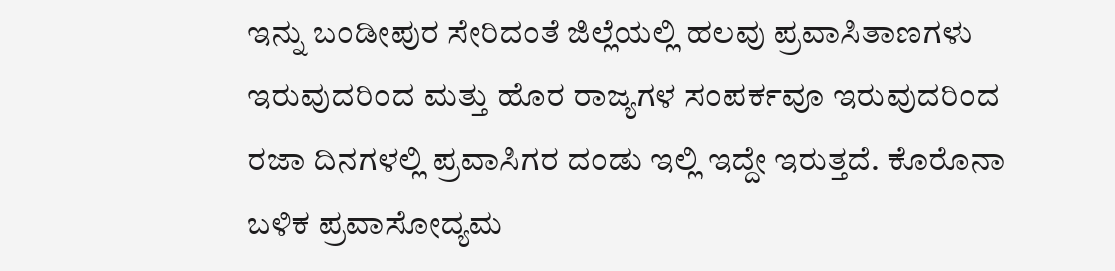ಇನ್ನು ಬಂಡೀಪುರ ಸೇರಿದಂತೆ ಜಿಲ್ಲೆಯಲ್ಲಿ ಹಲವು ಪ್ರವಾಸಿತಾಣಗಳು ಇರುವುದರಿಂದ ಮತ್ತು ಹೊರ ರಾಜ್ಯಗಳ ಸಂಪರ್ಕವೂ ಇರುವುದರಿಂದ ರಜಾ ದಿನಗಳಲ್ಲಿ ಪ್ರವಾಸಿಗರ ದಂಡು ಇಲ್ಲಿ ಇದ್ದೇ ಇರುತ್ತದೆ. ಕೊರೊನಾ ಬಳಿಕ ಪ್ರವಾಸೋದ್ಯಮ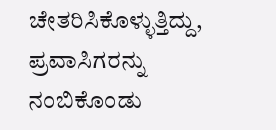ಚೇತರಿಸಿಕೊಳ್ಳುತ್ತಿದ್ದು, ಪ್ರವಾಸಿಗರನ್ನು ನಂಬಿಕೊಂಡು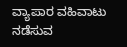ವ್ಯಾಪಾರ ವಹಿವಾಟು ನಡೆಸುವ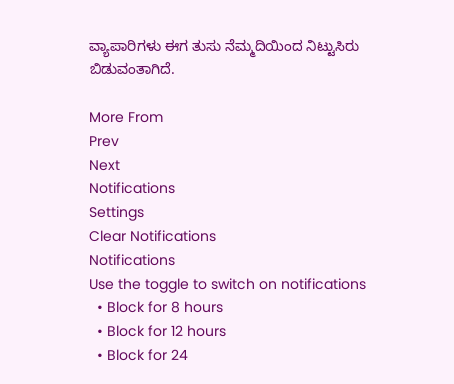ವ್ಯಾಪಾರಿಗಳು ಈಗ ತುಸು ನೆಮ್ಮದಿಯಿಂದ ನಿಟ್ಟುಸಿರು ಬಿಡುವಂತಾಗಿದೆ.

More From
Prev
Next
Notifications
Settings
Clear Notifications
Notifications
Use the toggle to switch on notifications
  • Block for 8 hours
  • Block for 12 hours
  • Block for 24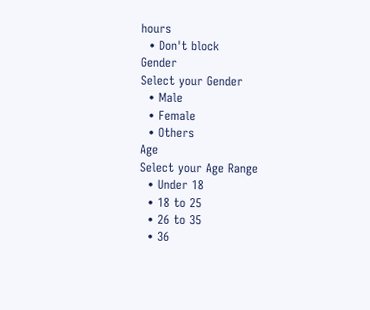hours
  • Don't block
Gender
Select your Gender
  • Male
  • Female
  • Others
Age
Select your Age Range
  • Under 18
  • 18 to 25
  • 26 to 35
  • 36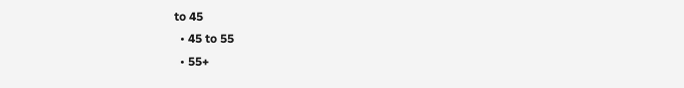to 45
  • 45 to 55
  • 55+